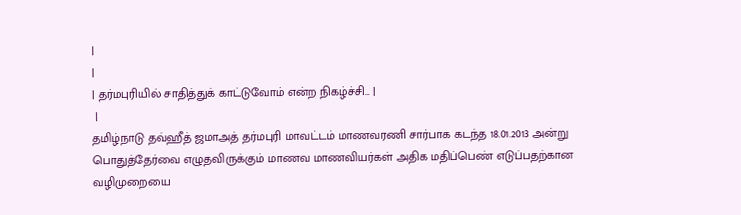|
|
| தர்மபுரியில் சாதித்துக் காட்டுவோம் என்ற நிகழ்ச்சி... |
 |
தமிழ்நாடு தவ்ஹீத் ஜமாஅத் தர்மபுரி மாவட்டம் மாணவரணி சார்பாக கடந்த 18.01.2013 அன்று பொதுத்தேர்வை எழுதவிருக்கும் மாணவ மாணவியர்கள் அதிக மதிப்பெண் எடுப்பதற்கான வழிமுறையை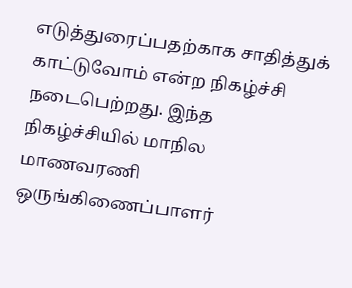எடுத்துரைப்பதற்காக சாதித்துக் காட்டுவோம் என்ற நிகழ்ச்சி நடைபெற்றது. இந்த நிகழ்ச்சியில் மாநில மாணவரணி ஒருங்கிணைப்பாளர்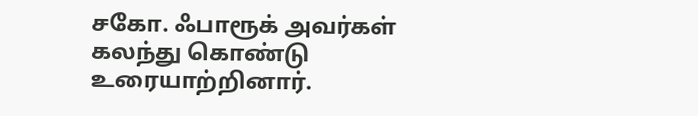சகோ. ஃபாரூக் அவர்கள் கலந்து கொண்டு உரையாற்றினார்.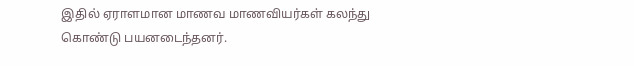இதில் ஏராளமான மாணவ மாணவியர்கள் கலந்து கொண்டு பயனடைந்தனர்.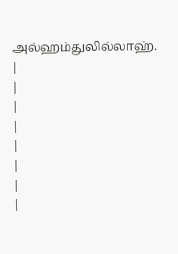அல்ஹம்துலில்லாஹ்.
|
|
|
|
|
|
|
|